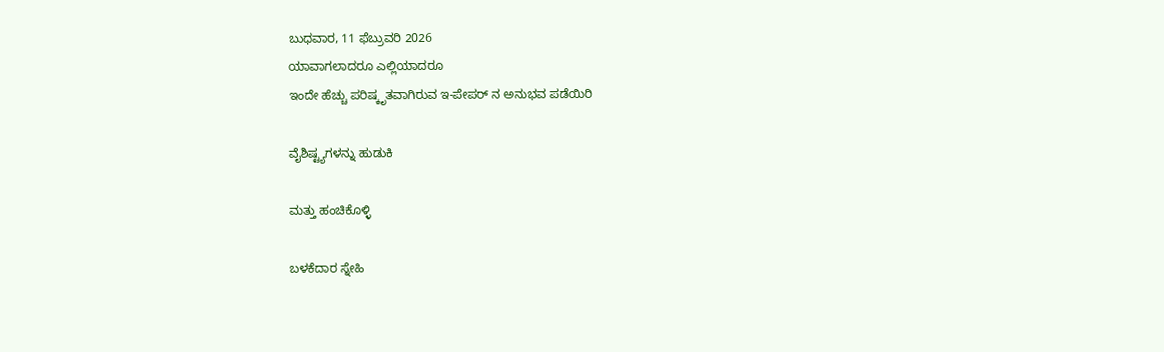ಬುಧವಾರ, 11 ಫೆಬ್ರುವರಿ 2026
ಯಾವಾಗಲಾದರೂ ಎಲ್ಲಿಯಾದರೂ
ಇಂದೇ ಹೆಚ್ಚು ಪರಿಷ್ಕೃತವಾಗಿರುವ ಇ-ಪೇಪರ್ ನ ಅನುಭವ ಪಡೆಯಿರಿ

ವೈಶಿಷ್ಟ್ಯಗಳನ್ನು ಹುಡುಕಿ

ಮತ್ತು ಹಂಚಿಕೊಳ್ಳಿ

ಬಳಕೆದಾರ ಸ್ನೇಹಿ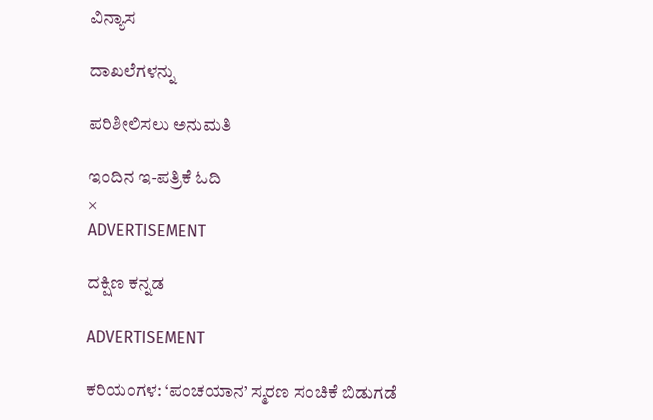ವಿನ್ಯಾಸ

ದಾಖಲೆಗಳನ್ನು

ಪರಿಶೀಲಿಸಲು ಅನುಮತಿ

ಇಂದಿನ ಇ-ಪತ್ರಿಕೆ ಓದಿ
×
ADVERTISEMENT

ದಕ್ಷಿಣ ಕನ್ನಡ

ADVERTISEMENT

ಕರಿಯಂಗಳ: ‘ಪಂಚಯಾನ’ ಸ್ಮರಣ ಸಂಚಿಕೆ ಬಿಡುಗಡೆ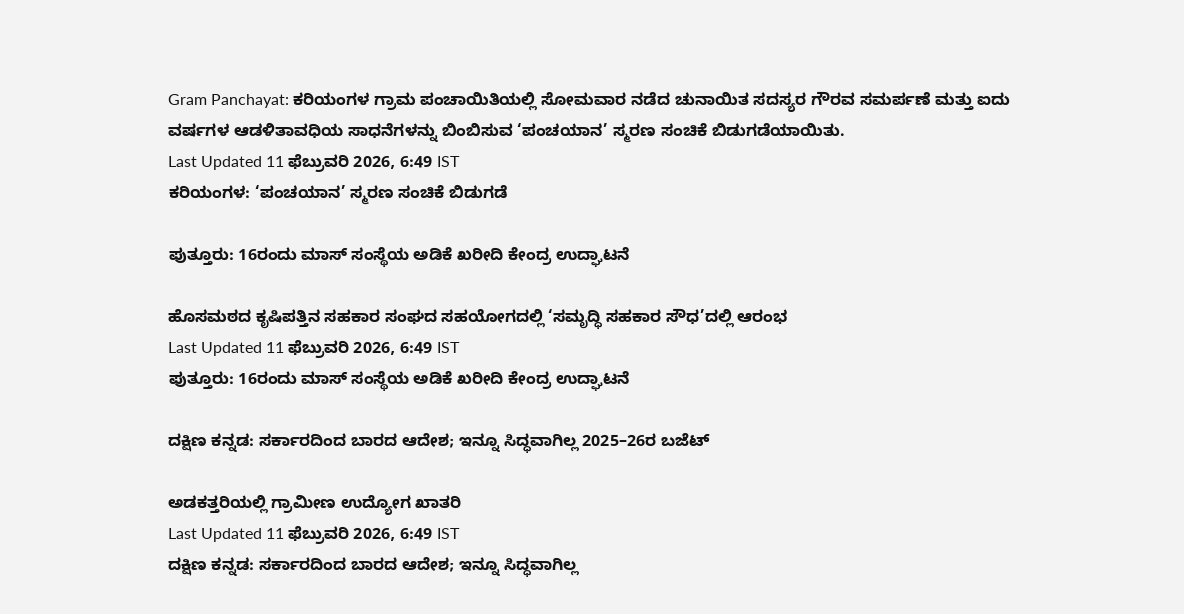Gram Panchayat: ಕರಿಯಂಗಳ ಗ್ರಾಮ ಪಂಚಾಯಿತಿಯಲ್ಲಿ ಸೋಮವಾರ ನಡೆದ ಚುನಾಯಿತ ಸದಸ್ಯರ ಗೌರವ ಸಮರ್ಪಣೆ ಮತ್ತು ಐದು ವರ್ಷಗಳ ಆಡಳಿತಾವಧಿಯ ಸಾಧನೆಗಳನ್ನು ಬಿಂಬಿಸುವ ‘ಪಂಚಯಾನ’ ಸ್ಮರಣ ಸಂಚಿಕೆ ಬಿಡುಗಡೆಯಾಯಿತು.
Last Updated 11 ಫೆಬ್ರುವರಿ 2026, 6:49 IST
ಕರಿಯಂಗಳ: ‘ಪಂಚಯಾನ’ ಸ್ಮರಣ ಸಂಚಿಕೆ ಬಿಡುಗಡೆ

ಪುತ್ತೂರು: 16ರಂದು ಮಾಸ್ ಸಂಸ್ಥೆಯ ಅಡಿಕೆ ಖರೀದಿ ಕೇಂದ್ರ ಉದ್ಘಾಟನೆ

ಹೊಸಮಠದ ಕೃಷಿಪತ್ತಿನ ಸಹಕಾರ ಸಂಘದ ಸಹಯೋಗದಲ್ಲಿ ‘ಸಮೃದ್ಧಿ ಸಹಕಾರ ಸೌಧ’ದಲ್ಲಿ ಆರಂಭ
Last Updated 11 ಫೆಬ್ರುವರಿ 2026, 6:49 IST
ಪುತ್ತೂರು: 16ರಂದು ಮಾಸ್ ಸಂಸ್ಥೆಯ ಅಡಿಕೆ ಖರೀದಿ ಕೇಂದ್ರ ಉದ್ಘಾಟನೆ

ದಕ್ಷಿಣ ಕನ್ನಡ: ಸರ್ಕಾರದಿಂದ ಬಾರದ ಆದೇಶ; ಇನ್ನೂ ಸಿದ್ಧವಾಗಿಲ್ಲ 2025–26ರ ಬಜೆಟ್‌

ಅಡಕತ್ತರಿಯಲ್ಲಿ ಗ್ರಾಮೀಣ ಉದ್ಯೋಗ ಖಾತರಿ
Last Updated 11 ಫೆಬ್ರುವರಿ 2026, 6:49 IST
ದಕ್ಷಿಣ ಕನ್ನಡ: ಸರ್ಕಾರದಿಂದ ಬಾರದ ಆದೇಶ; ಇನ್ನೂ ಸಿದ್ಧವಾಗಿಲ್ಲ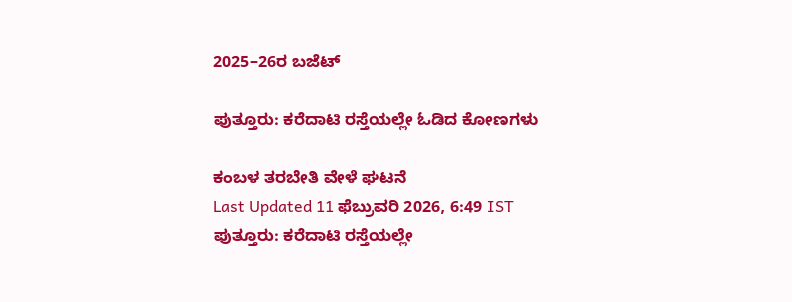2025–26ರ ಬಜೆಟ್‌

ಪುತ್ತೂರು: ಕರೆದಾಟಿ ರಸ್ತೆಯಲ್ಲೇ ಓಡಿದ ಕೋಣಗಳು

ಕಂಬಳ ತರಬೇತಿ ವೇಳೆ ಘಟನೆ
Last Updated 11 ಫೆಬ್ರುವರಿ 2026, 6:49 IST
ಪುತ್ತೂರು: ಕರೆದಾಟಿ ರಸ್ತೆಯಲ್ಲೇ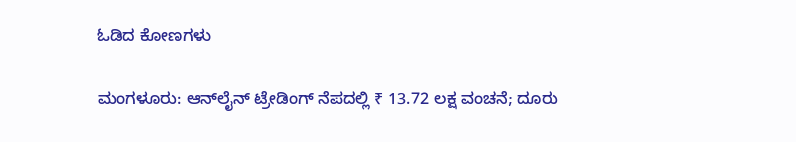ಓಡಿದ ಕೋಣಗಳು

ಮಂಗಳೂರು: ಆನ್‌ಲೈನ್ ಟ್ರೇಡಿಂಗ್ ನೆಪದಲ್ಲಿ ₹ 13.72 ಲಕ್ಷ ವಂಚನೆ; ದೂರು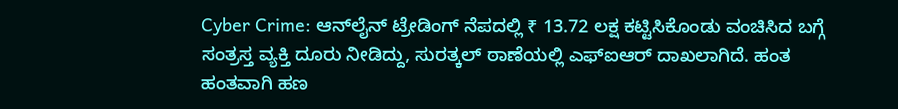Cyber Crime: ಆನ್‌ಲೈನ್ ಟ್ರೇಡಿಂಗ್ ನೆಪದಲ್ಲಿ ₹ 13.72 ಲಕ್ಷ ಕಟ್ಟಿಸಿಕೊಂಡು ವಂಚಿಸಿದ ಬಗ್ಗೆ ಸಂತ್ರಸ್ತ ವ್ಯಕ್ತಿ ದೂರು ನೀಡಿದ್ದು, ಸುರತ್ಕಲ್ ಠಾಣೆಯಲ್ಲಿ ಎಫ್‌ಐಆರ್ ದಾಖಲಾಗಿದೆ. ಹಂತ ಹಂತವಾಗಿ ಹಣ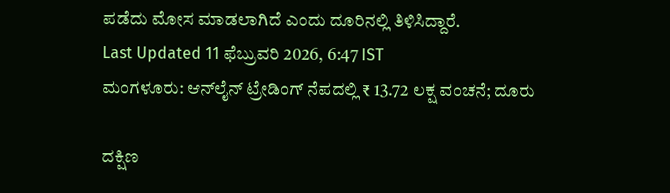ಪಡೆದು ಮೋಸ ಮಾಡಲಾಗಿದೆ ಎಂದು ದೂರಿನಲ್ಲಿ ತಿಳಿಸಿದ್ದಾರೆ.
Last Updated 11 ಫೆಬ್ರುವರಿ 2026, 6:47 IST
ಮಂಗಳೂರು: ಆನ್‌ಲೈನ್ ಟ್ರೇಡಿಂಗ್ ನೆಪದಲ್ಲಿ ₹ 13.72 ಲಕ್ಷ ವಂಚನೆ; ದೂರು

ದಕ್ಷಿಣ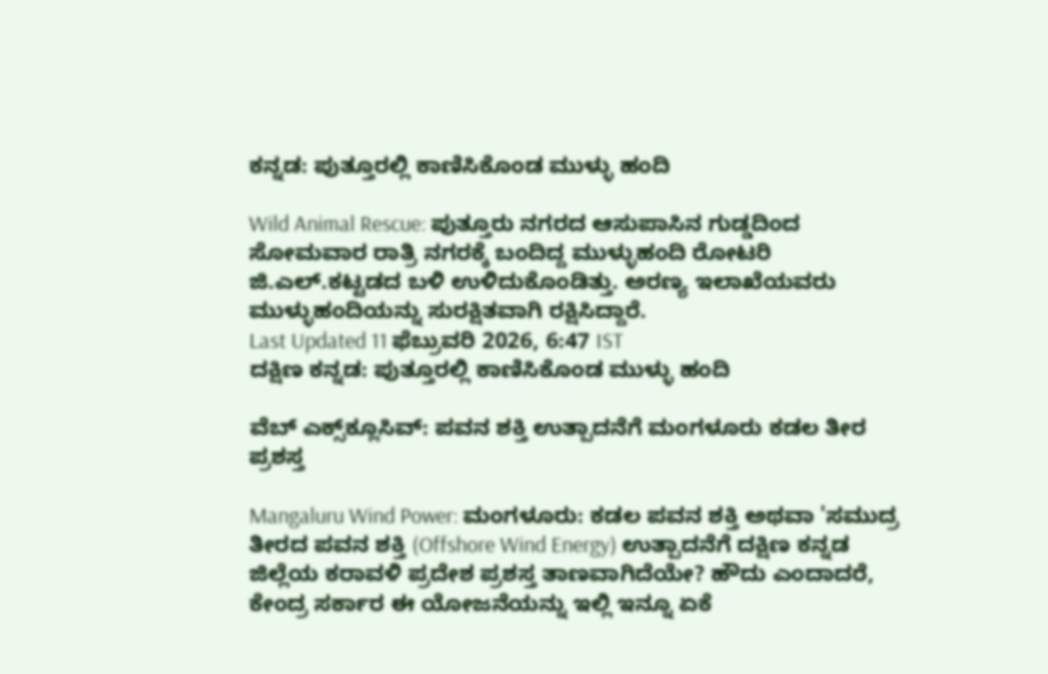ಕನ್ನಡ: ಪುತ್ತೂರಲ್ಲಿ ಕಾಣಿಸಿಕೊಂಡ ಮುಳ್ಳು ಹಂದಿ

Wild Animal Rescue: ಪುತ್ತೂರು ನಗರದ ಆಸುಪಾಸಿನ ‌ಗುಡ್ಡದಿಂದ ಸೋಮವಾರ ರಾತ್ರಿ ನಗರಕ್ಕೆ ಬಂದಿದ್ದ ಮುಳ್ಳುಹಂದಿ ರೋಟರಿ ಜಿ.ಎಲ್.ಕಟ್ಟಡದ ಬಳಿ ಉಳಿದುಕೊಂಡಿತ್ತು. ಅರಣ್ಯ ಇಲಾಖೆಯವರು ಮುಳ್ಳುಹಂದಿಯನ್ನು ಸುರಕ್ಷಿತವಾಗಿ ರಕ್ಷಿಸಿದ್ದಾರೆ.
Last Updated 11 ಫೆಬ್ರುವರಿ 2026, 6:47 IST
ದಕ್ಷಿಣ ಕನ್ನಡ: ಪುತ್ತೂರಲ್ಲಿ ಕಾಣಿಸಿಕೊಂಡ ಮುಳ್ಳು ಹಂದಿ

ವೆಬ್‌ ಎಕ್ಸ್‌ಕ್ಲೂಸಿವ್: ಪವನ ಶಕ್ತಿ ಉತ್ಪಾದನೆಗೆ ಮಂಗಳೂರು ಕಡಲ ತೀರ ಪ್ರಶಸ್ತ

Mangaluru Wind Power: ಮಂಗಳೂರು: ಕಡಲ ಪವನ ಶಕ್ತಿ ಅಥವಾ 'ಸಮುದ್ರ ತೀರದ ಪವನ ಶಕ್ತಿ (Offshore Wind Energy) ಉತ್ಪಾದನೆಗೆ ದಕ್ಷಿಣ ಕನ್ನಡ ಜಿಲ್ಲೆಯ ಕರಾವಳಿ ಪ್ರದೇಶ ಪ್ರಶಸ್ತ ತಾಣವಾಗಿದೆಯೇ? ಹೌದು ಎಂದಾದರೆ, ಕೇಂದ್ರ ಸರ್ಕಾರ ಈ ಯೋಜನೆಯನ್ನು ಇಲ್ಲಿ ಇನ್ನೂ ಏಕೆ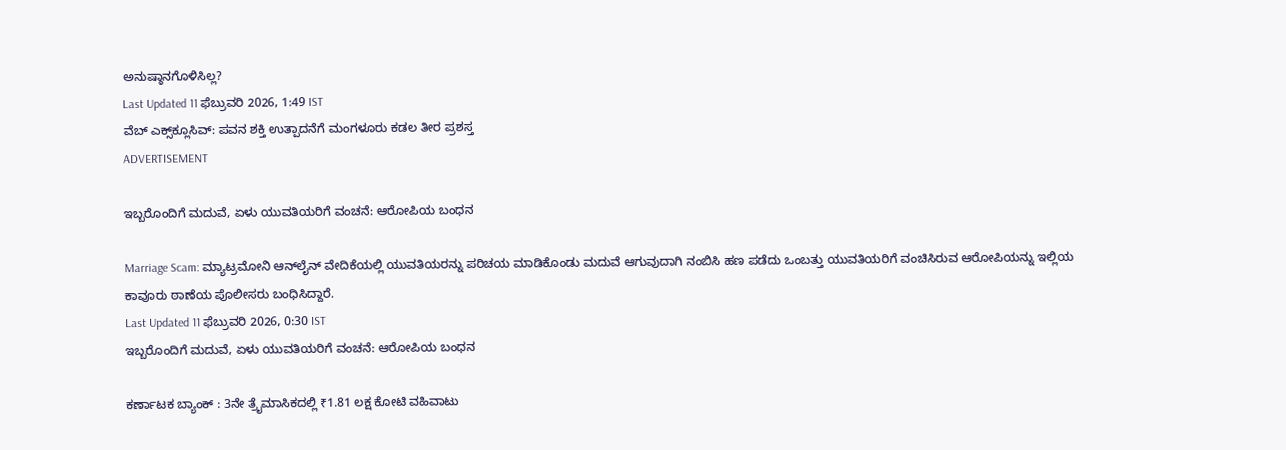ಅನುಷ್ಠಾನಗೊಳಿಸಿಲ್ಲ?
Last Updated 11 ಫೆಬ್ರುವರಿ 2026, 1:49 IST
ವೆಬ್‌ ಎಕ್ಸ್‌ಕ್ಲೂಸಿವ್: ಪವನ ಶಕ್ತಿ ಉತ್ಪಾದನೆಗೆ ಮಂಗಳೂರು ಕಡಲ ತೀರ ಪ್ರಶಸ್ತ
ADVERTISEMENT

ಇಬ್ಬರೊಂದಿಗೆ ಮದುವೆ, ಏಳು ಯುವತಿಯರಿಗೆ ವಂಚನೆ: ಆರೋಪಿಯ ಬಂಧನ

Marriage Scam: ಮ್ಯಾಟ್ರಮೋನಿ ಆನ್‌ಲೈನ್ ವೇದಿಕೆಯಲ್ಲಿ ಯುವತಿಯರನ್ನು ಪರಿಚಯ ಮಾಡಿಕೊಂಡು ಮದುವೆ ಆಗುವುದಾಗಿ ನಂಬಿಸಿ ಹಣ ಪಡೆದು ಒಂಬತ್ತು ಯುವತಿಯರಿಗೆ ವಂಚಿಸಿರುವ ಆರೋಪಿಯನ್ನು ಇಲ್ಲಿಯ ಕಾವೂರು ಠಾಣೆಯ ಪೊಲೀಸರು ಬಂಧಿಸಿದ್ದಾರೆ.
Last Updated 11 ಫೆಬ್ರುವರಿ 2026, 0:30 IST
ಇಬ್ಬರೊಂದಿಗೆ ಮದುವೆ, ಏಳು ಯುವತಿಯರಿಗೆ ವಂಚನೆ: ಆರೋಪಿಯ ಬಂಧನ

ಕರ್ಣಾಟಕ ಬ್ಯಾಂಕ್‌ : 3ನೇ ತ್ರೈಮಾಸಿಕದಲ್ಲಿ ₹1.81 ಲಕ್ಷ ಕೋಟಿ ವಹಿವಾಟು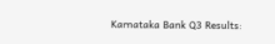Karnataka Bank Q3 Results: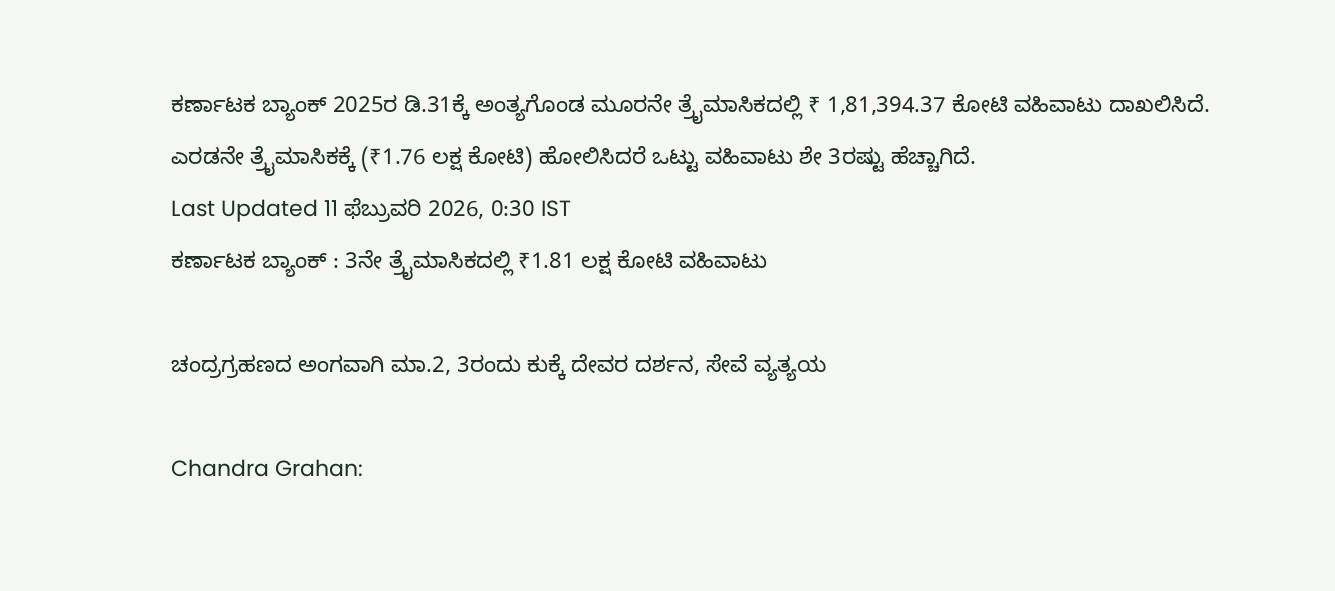ಕರ್ಣಾಟಕ ಬ್ಯಾಂಕ್‌ 2025ರ ಡಿ.31ಕ್ಕೆ ಅಂತ್ಯಗೊಂಡ ಮೂರನೇ ತ್ರೈಮಾಸಿಕದಲ್ಲಿ ₹ 1,81,394.37 ಕೋಟಿ ವಹಿವಾಟು ದಾಖಲಿಸಿದೆ. ಎರಡನೇ ತ್ರೈಮಾಸಿಕಕ್ಕೆ (₹1.76 ಲಕ್ಷ ಕೋಟಿ) ಹೋಲಿಸಿದರೆ ಒಟ್ಟು ವಹಿವಾಟು ಶೇ 3ರಷ್ಟು ಹೆಚ್ಚಾಗಿದೆ.
Last Updated 11 ಫೆಬ್ರುವರಿ 2026, 0:30 IST
ಕರ್ಣಾಟಕ ಬ್ಯಾಂಕ್‌ : 3ನೇ ತ್ರೈಮಾಸಿಕದಲ್ಲಿ ₹1.81 ಲಕ್ಷ ಕೋಟಿ ವಹಿವಾಟು

ಚಂದ್ರಗ್ರಹಣದ ಅಂಗವಾಗಿ ಮಾ.2, 3ರಂದು ಕುಕ್ಕೆ ದೇವರ ದರ್ಶನ, ಸೇವೆ ವ್ಯತ್ಯಯ

Chandra Grahan: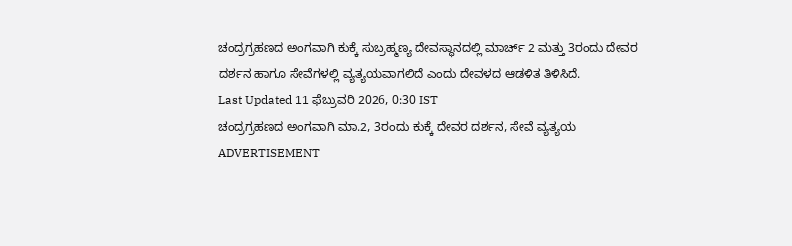ಚಂದ್ರಗ್ರಹಣದ ಅಂಗವಾಗಿ ಕುಕ್ಕೆ ಸುಬ್ರಹ್ಮಣ್ಯ ದೇವಸ್ಥಾನದಲ್ಲಿ ಮಾರ್ಚ್‌ 2 ಮತ್ತು 3ರಂದು ದೇವರ ದರ್ಶನ ಹಾಗೂ ಸೇವೆಗಳಲ್ಲಿ ವ್ಯತ್ಯಯವಾಗಲಿದೆ ಎಂದು ದೇವಳದ ಆಡಳಿತ ತಿಳಿಸಿದೆ.
Last Updated 11 ಫೆಬ್ರುವರಿ 2026, 0:30 IST
ಚಂದ್ರಗ್ರಹಣದ ಅಂಗವಾಗಿ ಮಾ.2, 3ರಂದು ಕುಕ್ಕೆ ದೇವರ ದರ್ಶನ, ಸೇವೆ ವ್ಯತ್ಯಯ
ADVERTISEMENT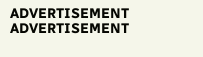ADVERTISEMENT
ADVERTISEMENT